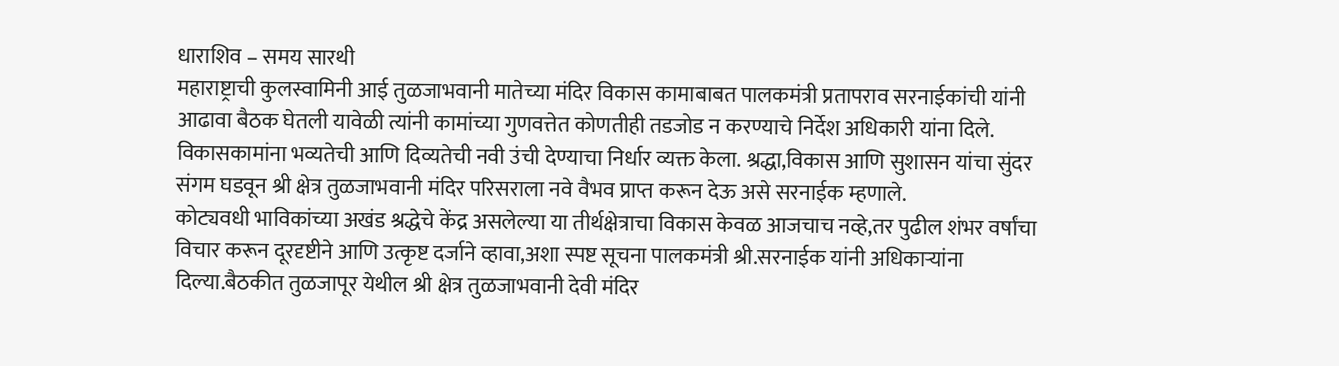धाराशिव – समय सारथी
महाराष्ट्राची कुलस्वामिनी आई तुळजाभवानी मातेच्या मंदिर विकास कामाबाबत पालकमंत्री प्रतापराव सरनाईकांची यांनी आढावा बैठक घेतली यावेळी त्यांनी कामांच्या गुणवत्तेत कोणतीही तडजोड न करण्याचे निर्देश अधिकारी यांना दिले. विकासकामांना भव्यतेची आणि दिव्यतेची नवी उंची देण्याचा निर्धार व्यक्त केला. श्रद्धा,विकास आणि सुशासन यांचा सुंदर संगम घडवून श्री क्षेत्र तुळजाभवानी मंदिर परिसराला नवे वैभव प्राप्त करून देऊ असे सरनाईक म्हणाले.
कोट्यवधी भाविकांच्या अखंड श्रद्धेचे केंद्र असलेल्या या तीर्थक्षेत्राचा विकास केवळ आजचाच नव्हे,तर पुढील शंभर वर्षांचा विचार करून दूरदृष्टीने आणि उत्कृष्ट दर्जाने व्हावा,अशा स्पष्ट सूचना पालकमंत्री श्री.सरनाईक यांनी अधिकाऱ्यांना दिल्या.बैठकीत तुळजापूर येथील श्री क्षेत्र तुळजाभवानी देवी मंदिर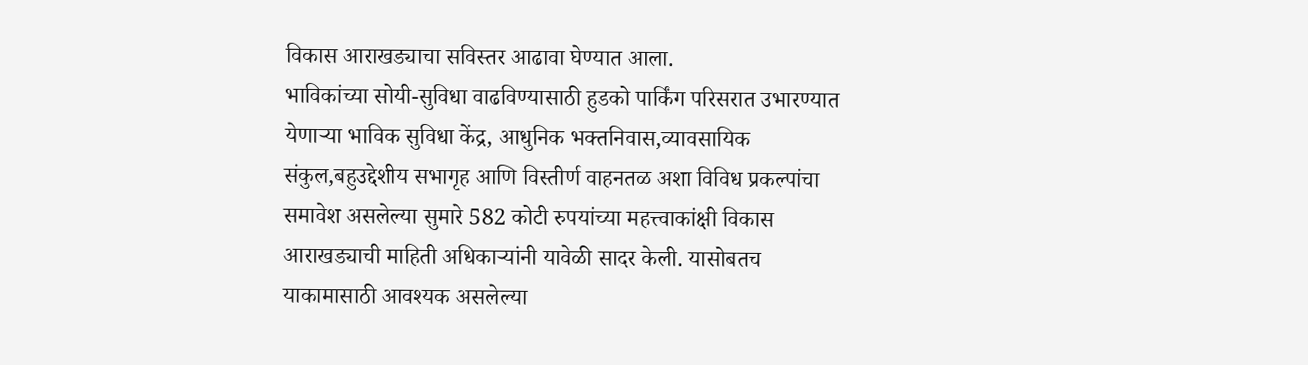विकास आराखड्याचा सविस्तर आढावा घेण्यात आला.
भाविकांच्या सोयी-सुविधा वाढविण्यासाठी हुडको पार्किंग परिसरात उभारण्यात येणाऱ्या भाविक सुविधा केंद्र, आधुनिक भक्तनिवास,व्यावसायिक संकुल,बहुउद्देशीय सभागृह आणि विस्तीर्ण वाहनतळ अशा विविध प्रकल्पांचा समावेश असलेल्या सुमारे 582 कोटी रुपयांच्या महत्त्वाकांक्षी विकास आराखड्याची माहिती अधिकाऱ्यांनी यावेळी सादर केली. यासोबतच याकामासाठी आवश्यक असलेल्या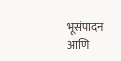भूसंपादन आणि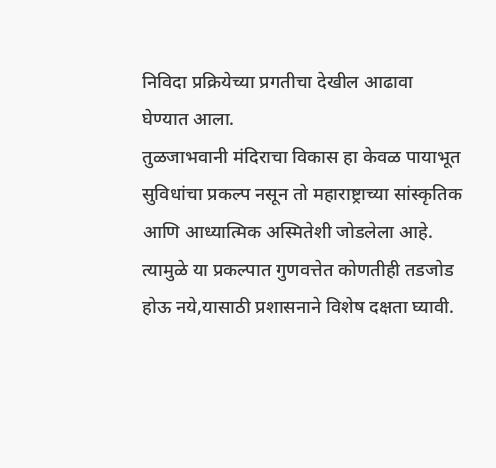निविदा प्रक्रियेच्या प्रगतीचा देखील आढावा घेण्यात आला.
तुळजाभवानी मंदिराचा विकास हा केवळ पायाभूत सुविधांचा प्रकल्प नसून तो महाराष्ट्राच्या सांस्कृतिक आणि आध्यात्मिक अस्मितेशी जोडलेला आहे. त्यामुळे या प्रकल्पात गुणवत्तेत कोणतीही तडजोड होऊ नये,यासाठी प्रशासनाने विशेष दक्षता घ्यावी.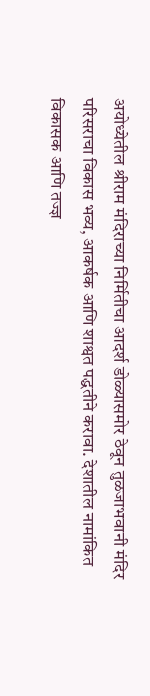अयोध्येतील श्रीराम मंदिराच्या निर्मितीचा आदर्श डोळ्यासमोर ठेवून तुळजाभवानी मंदिर परिसराचा विकास भव्य, आकर्षक आणि शाश्वत पद्धतीने करावा. देशातील नामांकित विकासक आणि तज्ज्ञ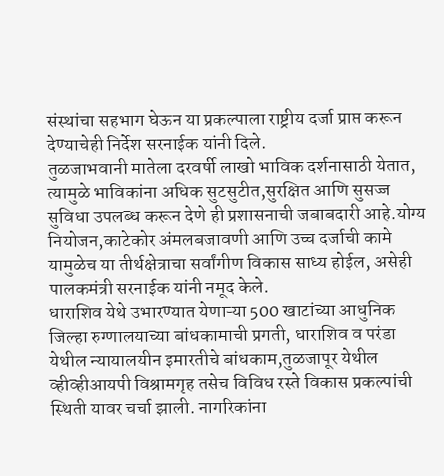संस्थांचा सहभाग घेऊन या प्रकल्पाला राष्ट्रीय दर्जा प्राप्त करून देण्याचेही निर्देश सरनाईक यांनी दिले.
तुळजाभवानी मातेला दरवर्षी लाखो भाविक दर्शनासाठी येतात, त्यामुळे भाविकांना अधिक सुटसुटीत,सुरक्षित आणि सुसज्ज सुविधा उपलब्ध करून देणे ही प्रशासनाची जबाबदारी आहे.योग्य नियोजन,काटेकोर अंमलबजावणी आणि उच्च दर्जाची कामे यामुळेच या तीर्थक्षेत्राचा सर्वांगीण विकास साध्य होईल, असेही पालकमंत्री सरनाईक यांनी नमूद केले.
धाराशिव येथे उभारण्यात येणाऱ्या 500 खाटांच्या आधुनिक जिल्हा रुग्णालयाच्या बांधकामाची प्रगती, धाराशिव व परंडा येथील न्यायालयीन इमारतीचे बांधकाम,तुळजापूर येथील व्हीव्हीआयपी विश्रामगृह तसेच विविध रस्ते विकास प्रकल्पांची स्थिती यावर चर्चा झाली. नागरिकांना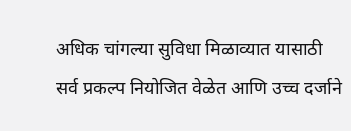अधिक चांगल्या सुविधा मिळाव्यात यासाठी सर्व प्रकल्प नियोजित वेळेत आणि उच्च दर्जाने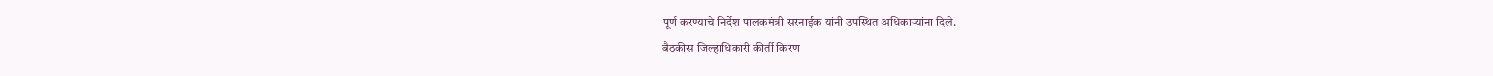पूर्ण करण्याचे निर्देश पालकमंत्री सरनाईक यांनी उपस्थित अधिकाऱ्यांना दिले.
बैठकीस जिल्हाधिकारी कीर्ती किरण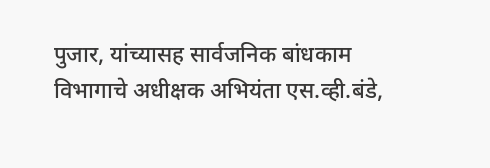पुजार, यांच्यासह सार्वजनिक बांधकाम विभागाचे अधीक्षक अभियंता एस.व्ही.बंडे,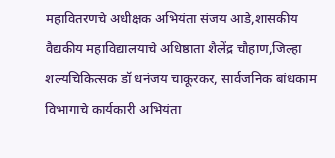महावितरणचे अधीक्षक अभियंता संजय आडे,शासकीय वैद्यकीय महाविद्यालयाचे अधिष्ठाता शैलेंद्र चौहाण,जिल्हा शल्यचिकित्सक डॉ धनंजय चाकूरकर, सार्वजनिक बांधकाम विभागाचे कार्यकारी अभियंता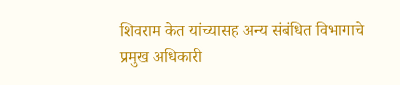शिवराम केत यांच्यासह अन्य संबंधित विभागाचे प्रमुख अधिकारी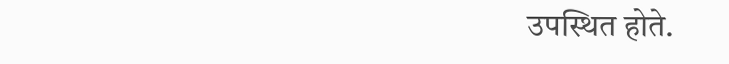उपस्थित होते.